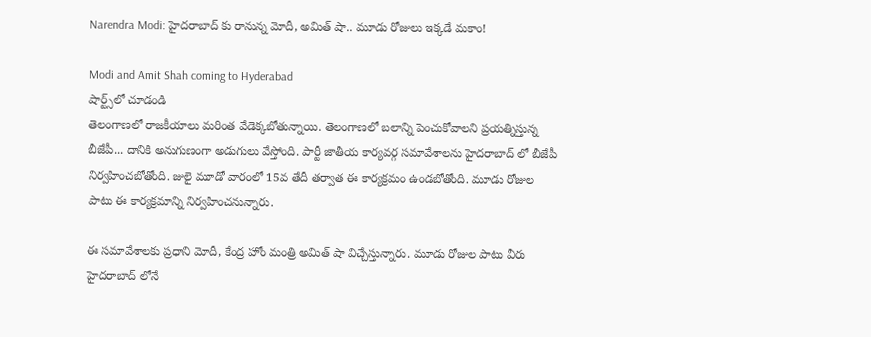Narendra Modi: హైదరాబాద్ కు రానున్న మోదీ, అమిత్ షా.. మూడు రోజులు ఇక్కడే మకాం!

Modi and Amit Shah coming to Hyderabad
షార్ట్స్‌లో చూడండి
తెలంగాణలో రాజకీయాలు మరింత వేడెక్కబోతున్నాయి. తెలంగాణలో బలాన్ని పెంచుకోవాలని ప్రయత్నిస్తున్న బీజేపీ... దానికి అనుగుణంగా అడుగులు వేస్తోంది. పార్టీ జాతీయ కార్యవర్గ సమావేశాలను హైదరాబాద్ లో బీజేపీ నిర్వహించబోతోంది. జులై మూడో వారంలో 15వ తేదీ తర్వాత ఈ కార్యక్రమం ఉండబోతోంది. మూడు రోజుల పాటు ఈ కార్యక్రమాన్ని నిర్వహించనున్నారు.

ఈ సమావేశాలకు ప్రధాని మోదీ, కేంద్ర హోం మంత్రి అమిత్ షా విచ్చేస్తున్నారు. మూడు రోజుల పాటు వీరు హైదరాబాద్ లోనే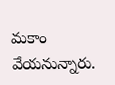మకాం వేయనున్నారు.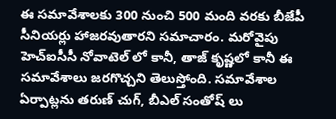ఈ సమావేశాలకు 300 నుంచి 500 మంది వరకు బీజేపీ సీనియర్లు హాజరవుతారని సమాచారం. మరోవైపు హెచ్ఐసీసీ నోవాటెల్‌ లో కానీ, తాజ్ కృష్ణలో కానీ ఈ సమావేశాలు జరగొచ్చని తెలుస్తోంది. సమావేశాల ఏర్పాట్లను తరుణ్ చుగ్, బీఎల్ సంతోష్ లు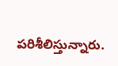పరిశీలిస్తున్నారు.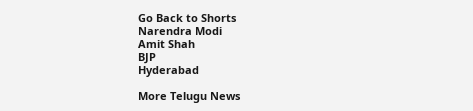Go Back to Shorts
Narendra Modi
Amit Shah
BJP
Hyderabad

More Telugu News